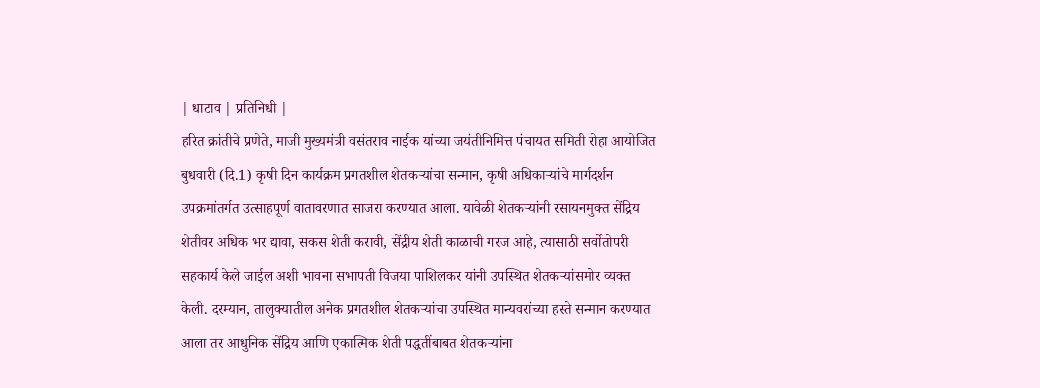| धाटाव | प्रतिनिधी |
हरित क्रांतीचे प्रणेते, माजी मुख्यमंत्री वसंतराव नाईक यांच्या जयंतीनिमित्त पंचायत समिती रोहा आयोजित बुधवारी (दि.1) कृषी दिन कार्यक्रम प्रगतशील शेतकऱ्यांचा सन्मान, कृषी अधिकाऱ्यांचे मार्गदर्शन उपक्रमांतर्गत उत्साहपूर्ण वातावरणात साजरा करण्यात आला. यावेळी शेतकऱ्यांनी रसायनमुक्त सेंद्रिय शेतीवर अधिक भर द्यावा, सकस शेती करावी, सेंद्रीय शेती काळाची गरज आहे, त्यासाठी सर्वोतोपरी सहकार्य केले जाईल अशी भावना सभापती विजया पाशिलकर यांनी उपस्थित शेतकऱ्यांसमोर व्यक्त केली. दरम्यान, तालुक्यातील अनेक प्रगतशील शेतकऱ्यांचा उपस्थित मान्यवरांच्या हस्ते सन्मान करण्यात आला तर आधुनिक सेंद्रिय आणि एकात्मिक शेती पद्धतींबाबत शेतकऱ्यांना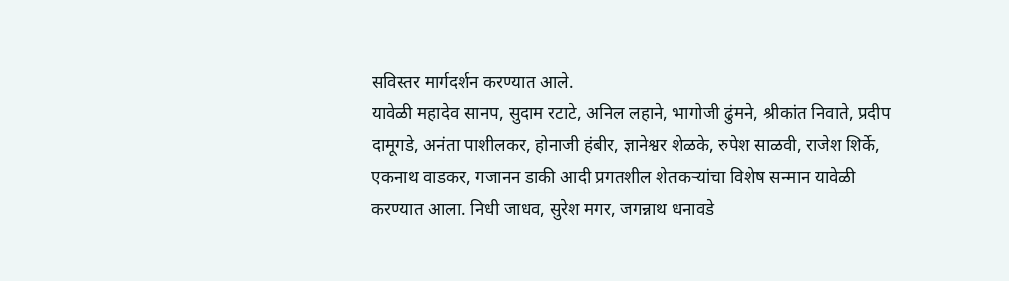सविस्तर मार्गदर्शन करण्यात आले.
यावेळी महादेव सानप, सुदाम रटाटे, अनिल लहाने, भागोजी ढुंमने, श्रीकांत निवाते, प्रदीप दामूगडे, अनंता पाशीलकर, होनाजी हंबीर, ज्ञानेश्वर शेळके, रुपेश साळवी, राजेश शिर्के, एकनाथ वाडकर, गजानन डाकी आदी प्रगतशील शेतकऱ्यांचा विशेष सन्मान यावेळी करण्यात आला. निधी जाधव, सुरेश मगर, जगन्नाथ धनावडे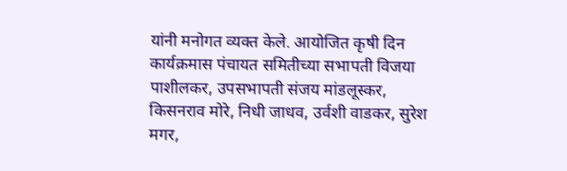यांनी मनोगत व्यक्त केले. आयोजित कृषी दिन कार्यक्रमास पंचायत समितीच्या सभापती विजया पाशीलकर, उपसभापती संजय मांडलूस्कर, किसनराव मोरे, निधी जाधव, उर्वशी वाडकर, सुरेश मगर,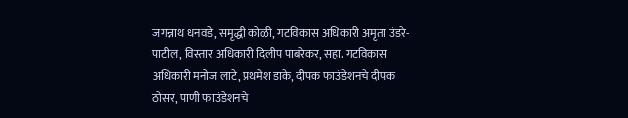जगन्नाथ धनवडे, समृद्धी कोळी, गटविकास अधिकारी अमृता उंडरे-पाटील, विस्तार अधिकारी दिलीप पाबरेकर, सहा. गटविकास अधिकारी मनोज लाटे, प्रथमेश डाके, दीपक फाउंडेशनचे दीपक ठोसर, पाणी फाउंडेशनचे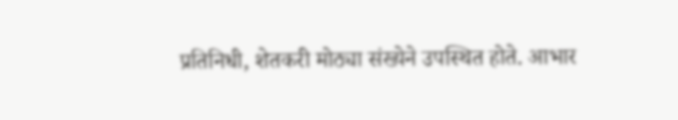प्रतिनिधी, शेतकरी मोठ्या संख्येने उपस्थित होते. आभार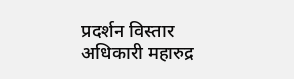प्रदर्शन विस्तार अधिकारी महारुद्र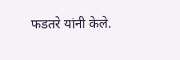फडतरे यांनी केले.